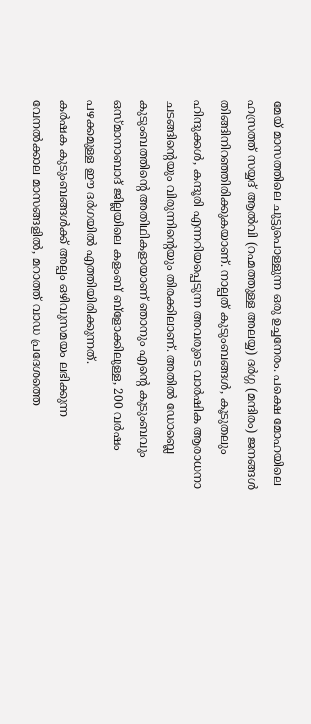മേയ് മാസത്തിലെ ചുട്ടുപൊള്ളുന്ന ഒരു ഉച്ചനേരം. പക്ഷെ മോഹയിലെ ഹസ്രത്ത് സയ്യദ് ആൽവി (റഹ്മത്തുള്ള അലയ്യ) ദർഗ്ഗ (മന്ദിരം) ജനങ്ങൾ തിങ്ങിനിറഞ്ഞിരിക്കുകയാണ്. നാല്പത് കുടുംബങ്ങൾ, കൂടുതലും ഹിന്ദുക്കൾ, കന്ദൂരി എന്നറിയപ്പെടുന്ന അവരുടെ വാർഷിക ആരാധനാ ചടങ്ങിന്റെയും വിരുന്നിന്റെയും തിരക്കിലാണ്. അതിൽ ഡോബ്ലെ കുടുംബത്തിന്റെ അതിഥികളായാണ് ഞാനും എന്റെ കുടുംബവും ഒസ്മാനാബാദ് ജില്ലയിലെ കളംബ് ബ്ളോക്കിലുള്ള, 200 വർഷം പഴക്കമുള്ള ഈ ദർഗയിൽ എത്തിയിരിക്കുന്നത്.
കർഷക കുടുംബങ്ങൾക്ക് അല്പം ഒഴിവുസമയം ലഭിക്കുന്ന വേനൽക്കാല മാസങ്ങളിൽ, മറാത്ത് വാഡ പ്രദേശത്തെ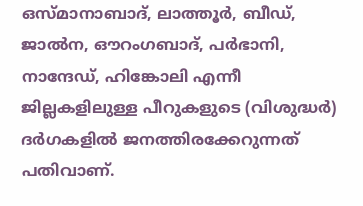ഒസ്മാനാബാദ്, ലാത്തൂർ, ബീഡ്, ജാൽന, ഔറംഗബാദ്, പർഭാനി, നാന്ദേഡ്, ഹിങ്കോലി എന്നീ ജില്ലകളിലുള്ള പീറുകളുടെ (വിശുദ്ധർ) ദർഗകളിൽ ജനത്തിരക്കേറുന്നത് പതിവാണ്.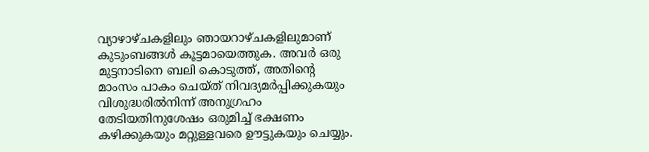വ്യാഴാഴ്ചകളിലും ഞായറാഴ്ചകളിലുമാണ് കുടുംബങ്ങൾ കൂട്ടമായെത്തുക. അവർ ഒരു മുട്ടനാടിനെ ബലി കൊടുത്ത്, അതിന്റെ മാംസം പാകം ചെയ്ത് നിവദ്യമർപ്പിക്കുകയും വിശുദ്ധരിൽനിന്ന് അനുഗ്രഹം തേടിയതിനുശേഷം ഒരുമിച്ച് ഭക്ഷണം കഴിക്കുകയും മറ്റുള്ളവരെ ഊട്ടുകയും ചെയ്യും.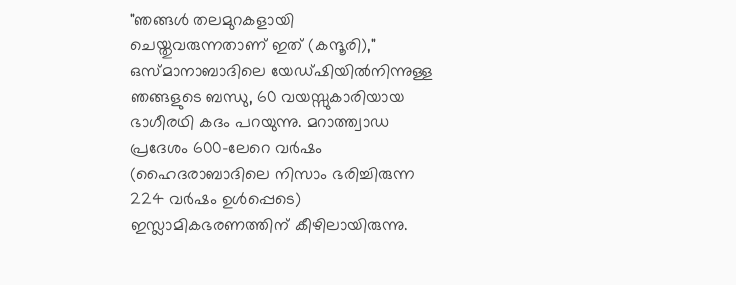"ഞങ്ങൾ തലമുറകളായി ചെയ്തുവരുന്നതാണ് ഇത് (കന്ദൂരി)," ഒസ്മാനാബാദിലെ യേഡ്ഷിയിൽനിന്നുള്ള ഞങ്ങളുടെ ബന്ധു, 60 വയസ്സുകാരിയായ ഭാഗീരഥി കദം പറയുന്നു. മറാത്ത്വാഡ പ്രദേശം 600-ലേറെ വർഷം (ഹൈദരാബാദിലെ നിസാം ഭരിച്ചിരുന്ന 224 വർഷം ഉൾപ്പെടെ) ഇസ്ലാമികഭരണത്തിന് കീഴിലായിരുന്നു.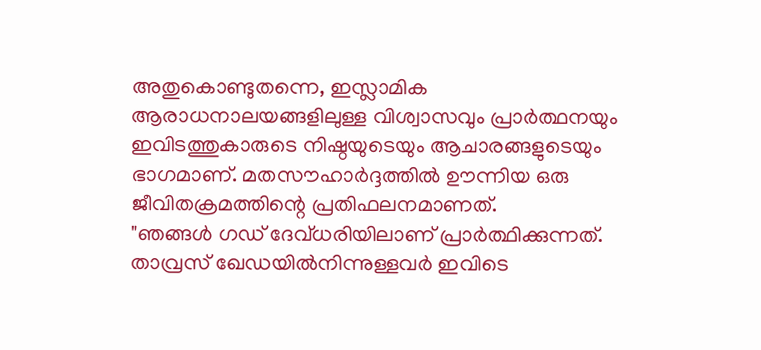അതുകൊണ്ടുതന്നെ, ഇസ്ലാമിക ആരാധനാലയങ്ങളിലുള്ള വിശ്വാസവും പ്രാർത്ഥനയും ഇവിടത്തുകാരുടെ നിഷ്ഠയുടെയും ആചാരങ്ങളുടെയും ഭാഗമാണ്. മതസൗഹാർദ്ദത്തിൽ ഊന്നിയ ഒരു ജീവിതക്രമത്തിന്റെ പ്രതിഫലനമാണത്.
"ഞങ്ങൾ ഗഡ് ദേവ്ധരിയിലാണ് പ്രാർത്ഥിക്കുന്നത്. താവ്രസ് ഖേഡയിൽനിന്നുള്ളവർ ഇവിടെ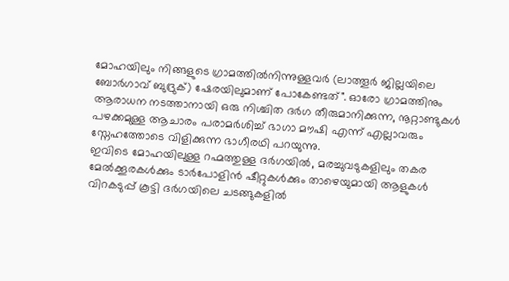മോഹയിലും നിങ്ങളുടെ ഗ്രാമത്തിൽനിന്നുള്ളവർ (ലാത്തൂർ ജില്ലയിലെ ബോർഗാവ് ബുദ്രുക്) ഷേരയിലുമാണ് പോകേണ്ടത്". ഓരോ ഗ്രാമത്തിനും ആരാധന നടത്താനായി ഒരു നിശ്ചിത ദർഗ തീരുമാനിക്കുന്ന, നൂറ്റാണ്ടുകൾ പഴക്കമുള്ള ആചാരം പരാമർശിച്ച് ഭാഗാ മൗഷി എന്ന് എല്ലാവരും സ്നേഹത്തോടെ വിളിക്കുന്ന ഭാഗീരഥി പറയുന്നു.
ഇവിടെ മോഹയിലുള്ള റഹ്മത്തുള്ള ദർഗയിൽ, മരച്ചുവടുകളിലും തകര മേൽക്കൂരകൾക്കും ടാർപോളിൻ ഷീറ്റുകൾക്കും താഴെയുമായി ആളുകൾ വിറകടുപ്പ് കൂട്ടി ദർഗയിലെ ചടങ്ങുകളിൽ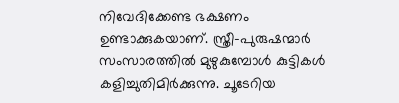നിവേദിക്കേണ്ട ഭക്ഷണം ഉണ്ടാക്കുകയാണ്. സ്ത്രീ-പുരുഷന്മാർ സംസാരത്തിൽ മുഴുകുമ്പോൾ കുട്ടികൾ കളിച്ചുതിമിർക്കുന്നു. ചൂടേറിയ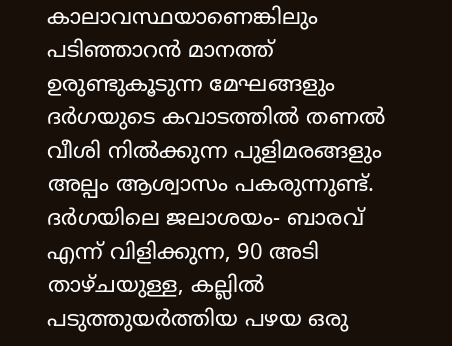കാലാവസ്ഥയാണെങ്കിലും പടിഞ്ഞാറൻ മാനത്ത് ഉരുണ്ടുകൂടുന്ന മേഘങ്ങളും ദർഗയുടെ കവാടത്തിൽ തണൽ വീശി നിൽക്കുന്ന പുളിമരങ്ങളും അല്പം ആശ്വാസം പകരുന്നുണ്ട്. ദർഗയിലെ ജലാശയം- ബാരവ് എന്ന് വിളിക്കുന്ന, 90 അടി താഴ്ചയുള്ള, കല്ലിൽ പടുത്തുയർത്തിയ പഴയ ഒരു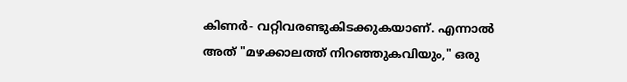കിണർ- വറ്റിവരണ്ടുകിടക്കുകയാണ്. എന്നാൽ അത് "മഴക്കാലത്ത് നിറഞ്ഞുകവിയും," ഒരു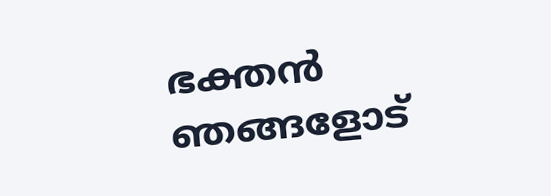ഭക്തൻ ഞങ്ങളോട്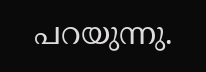പറയുന്നു.